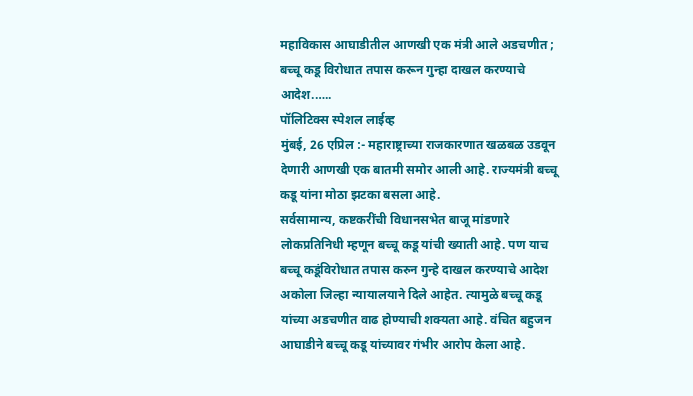महाविकास आघाडीतील आणखी एक मंत्री आले अडचणीत ; बच्चू कडू विरोधात तपास करून गुन्हा दाखल करण्याचे आदेश.…..
पॉलिटिक्स स्पेशल लाईव्ह
मुंबई, 26 एप्रिल :- महाराष्ट्राच्या राजकारणात खळबळ उडवून देणारी आणखी एक बातमी समोर आली आहे. राज्यमंत्री बच्चू कडू यांना मोठा झटका बसला आहे.
सर्वसामान्य, कष्टकरींची विधानसभेत बाजू मांडणारे लोकप्रतिनिधी म्हणून बच्चू कडू यांची ख्याती आहे. पण याच बच्चू कडूंविरोधात तपास करुन गुन्हे दाखल करण्याचे आदेश अकोला जिल्हा न्यायालयाने दिले आहेत. त्यामुळे बच्चू कडू यांच्या अडचणीत वाढ होण्याची शक्यता आहे. वंचित बहुजन आघाडीने बच्चू कडू यांच्यावर गंभीर आरोप केला आहे.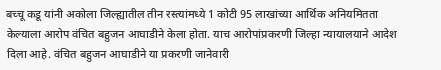बच्चू कडू यांनी अकोला जिल्ह्यातील तीन रस्त्यांमध्ये 1 कोटी 95 लाखांच्या आर्थिक अनियमितता केल्याला आरोप वंचित बहुजन आघाडीने केला होता. याच आरोपांप्रकरणी जिल्हा न्यायालयाने आदेश दिला आहे. वंचित बहुजन आघाडीने या प्रकरणी जानेवारी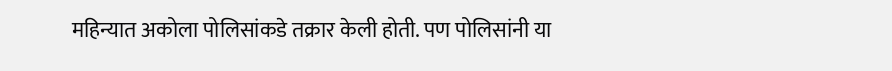महिन्यात अकोला पोलिसांकडे तक्रार केली होती. पण पोलिसांनी या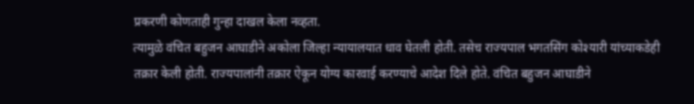प्रकरणी कोणताही गुन्हा दाखल केला नव्हता.
त्यामुळे वंचित बहुजन आघाडीने अकोला जिल्हा न्यायालयात धाव घेतली होती. तसेच राज्यपाल भगतसिंग कोश्यारी यांच्याकडेही तक्रार केली होती. राज्यपालांनी तक्रार ऐकून योग्य कारवाई करण्याचे आदेश दिले होते. वंचित बहुजन आघाडीने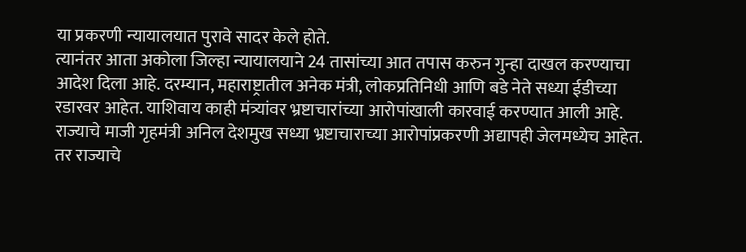या प्रकरणी न्यायालयात पुरावे सादर केले होते.
त्यानंतर आता अकोला जिल्हा न्यायालयाने 24 तासांच्या आत तपास करुन गुन्हा दाखल करण्याचा आदेश दिला आहे. दरम्यान, महाराष्ट्रातील अनेक मंत्री, लोकप्रतिनिधी आणि बडे नेते सध्या ईडीच्या रडारवर आहेत. याशिवाय काही मंत्र्यांवर भ्रष्टाचारांच्या आरोपांखाली कारवाई करण्यात आली आहे. राज्याचे माजी गृहमंत्री अनिल देशमुख सध्या भ्रष्टाचाराच्या आरोपांप्रकरणी अद्यापही जेलमध्येच आहेत.
तर राज्याचे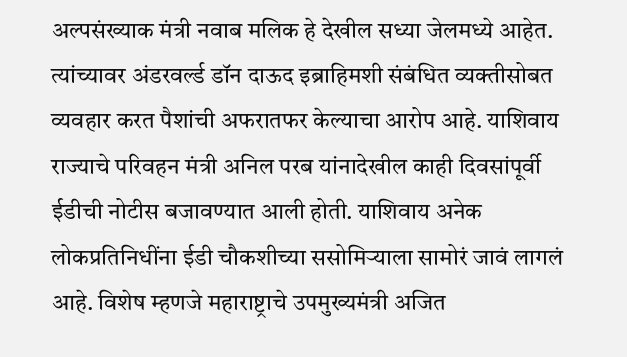अल्पसंख्याक मंत्री नवाब मलिक हे देखील सध्या जेलमध्ये आहेत. त्यांच्यावर अंडरवर्ल्ड डॉन दाऊद इब्राहिमशी संबंधित व्यक्तीसोबत व्यवहार करत पैशांची अफरातफर केल्याचा आरोप आहे. याशिवाय राज्याचे परिवहन मंत्री अनिल परब यांनादेखील काही दिवसांपूर्वी ईडीची नोटीस बजावण्यात आली होती. याशिवाय अनेक लोकप्रतिनिधींना ईडी चौकशीच्या ससोमिऱ्याला सामोरं जावं लागलं आहे. विशेष म्हणजे महाराष्ट्राचे उपमुख्यमंत्री अजित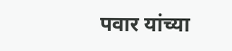पवार यांच्या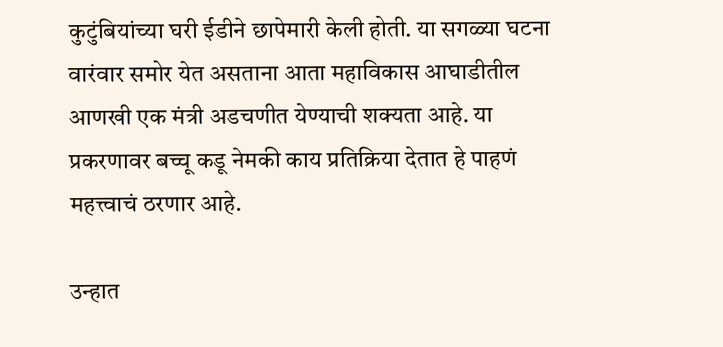कुटुंबियांच्या घरी ईडीने छापेमारी केली होती. या सगळ्या घटना वारंवार समोर येत असताना आता महाविकास आघाडीतील आणखी एक मंत्री अडचणीत येण्याची शक्यता आहे. या प्रकरणावर बच्चू कडू नेमकी काय प्रतिक्रिया देतात हे पाहणं महत्त्वाचं ठरणार आहे.

उन्हात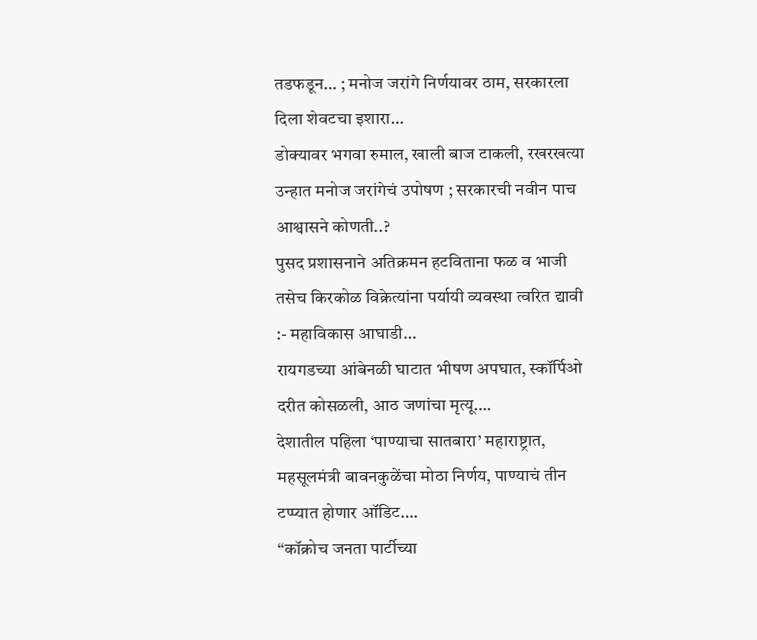तडफडून… ; मनोज जरांगे निर्णयावर ठाम, सरकारला दिला शेवटचा इशारा…
डोक्यावर भगवा रुमाल, खाली बाज टाकली, रखरखत्या उन्हात मनोज जरांगेचं उपोषण ; सरकारची नवीन पाच आश्वासने कोणती..?
पुसद प्रशासनाने अतिक्रमन हटविताना फळ व भाजी तसेच किरकोळ विक्रेत्यांना पर्यायी व्यवस्था त्वरित द्यावी :- महाविकास आघाडी…
रायगडच्या आंबेनळी घाटात भीषण अपघात, स्कॉर्पिओ दरीत कोसळली, आठ जणांचा मृत्यू….
देशातील पहिला ‘पाण्याचा सातबारा’ महाराष्ट्रात, महसूलमंत्री बावनकुळेंचा मोठा निर्णय, पाण्याचं तीन टप्प्यात होणार ऑडिट….
“कॉक्रोच जनता पार्टीच्या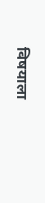विषयाला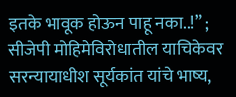इतके भावूक होऊन पाहू नका..!” ; सीजेपी मोहिमेविरोधातील याचिकेवर सरन्यायाधीश सूर्यकांत यांचे भाष्य,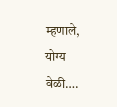म्हणाले, योग्य वेळी….